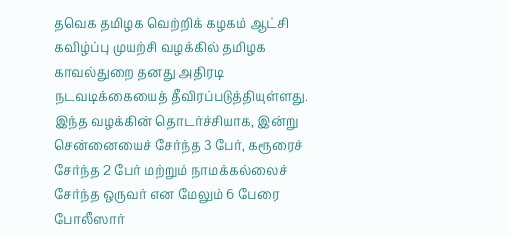தவெக தமிழக வெற்றிக் கழகம் ஆட்சி கவிழ்ப்பு முயற்சி வழக்கில் தமிழக காவல்துறை தனது அதிரடி நடவடிக்கையைத் தீவிரப்படுத்தியுள்ளது. இந்த வழக்கின் தொடர்ச்சியாக, இன்று சென்னையைச் சேர்ந்த 3 பேர், கரூரைச் சேர்ந்த 2 பேர் மற்றும் நாமக்கல்லைச் சேர்ந்த ஒருவர் என மேலும் 6 பேரை போலீஸார்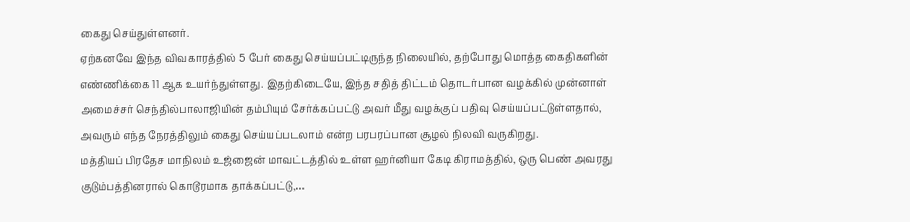கைது செய்துள்ளனர்.
ஏற்கனவே இந்த விவகாரத்தில் 5 பேர் கைது செய்யப்பட்டிருந்த நிலையில், தற்போது மொத்த கைதிகளின் எண்ணிக்கை 11 ஆக உயர்ந்துள்ளது. இதற்கிடையே, இந்த சதித் திட்டம் தொடர்பான வழக்கில் முன்னாள் அமைச்சர் செந்தில்பாலாஜியின் தம்பியும் சேர்க்கப்பட்டு அவர் மீது வழக்குப் பதிவு செய்யப்பட்டுள்ளதால், அவரும் எந்த நேரத்திலும் கைது செய்யப்படலாம் என்ற பரபரப்பான சூழல் நிலவி வருகிறது.
மத்தியப் பிரதேச மாநிலம் உஜ்ஜைன் மாவட்டத்தில் உள்ள ஹர்னியா கேடி கிராமத்தில், ஒரு பெண் அவரது குடும்பத்தினரால் கொடூரமாக தாக்கப்பட்டு,…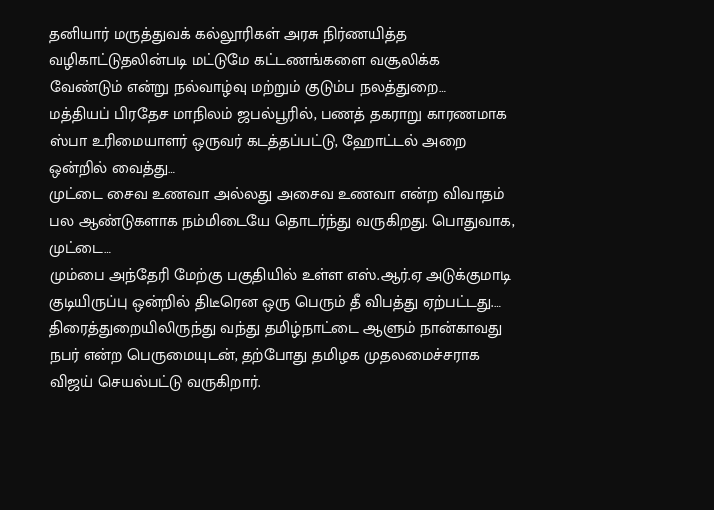தனியார் மருத்துவக் கல்லூரிகள் அரசு நிர்ணயித்த வழிகாட்டுதலின்படி மட்டுமே கட்டணங்களை வசூலிக்க வேண்டும் என்று நல்வாழ்வு மற்றும் குடும்ப நலத்துறை…
மத்தியப் பிரதேச மாநிலம் ஜபல்பூரில், பணத் தகராறு காரணமாக ஸ்பா உரிமையாளர் ஒருவர் கடத்தப்பட்டு, ஹோட்டல் அறை ஒன்றில் வைத்து…
முட்டை சைவ உணவா அல்லது அசைவ உணவா என்ற விவாதம் பல ஆண்டுகளாக நம்மிடையே தொடர்ந்து வருகிறது. பொதுவாக, முட்டை…
மும்பை அந்தேரி மேற்கு பகுதியில் உள்ள எஸ்.ஆர்.ஏ அடுக்குமாடி குடியிருப்பு ஒன்றில் திடீரென ஒரு பெரும் தீ விபத்து ஏற்பட்டது.…
திரைத்துறையிலிருந்து வந்து தமிழ்நாட்டை ஆளும் நான்காவது நபர் என்ற பெருமையுடன், தற்போது தமிழக முதலமைச்சராக விஜய் செயல்பட்டு வருகிறார்.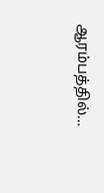ஆரம்பத்தில்…